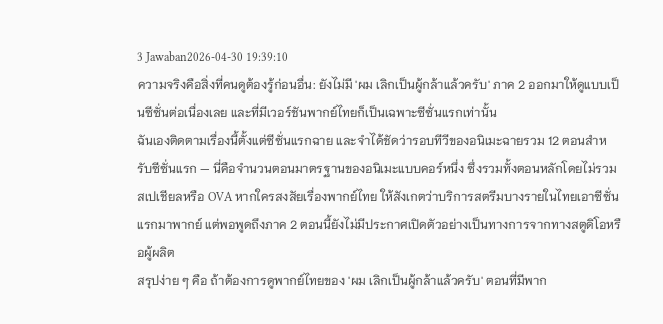3 Jawaban2026-04-30 19:39:10
ความจริงคือสิ่งที่คนดูต้องรู้ก่อนอื่น: ยังไม่มี 'ผม เลิกเป็นผู้กล้าแล้วครับ' ภาค 2 ออกมาให้ดูแบบเป็นซีซั่นต่อเนื่องเลย และที่มีเวอร์ชันพากย์ไทยก็เป็นเฉพาะซีซั่นแรกเท่านั้น
ฉันเองติดตามเรื่องนี้ตั้งแต่ซีซั่นแรกฉาย และจำได้ชัดว่ารอบทีวีของอนิเมะฉายรวม 12 ตอนสำหรับซีซั่นแรก — นี่คือจำนวนตอนมาตรฐานของอนิเมะแบบคอร์หนึ่ง ซึ่งรวมทั้งตอนหลักโดยไม่รวมสเปเชียลหรือ OVA หากใครสงสัยเรื่องพากย์ไทย ให้สังเกตว่าบริการสตรีมบางรายในไทยเอาซีซั่นแรกมาพากย์ แต่พอพูดถึงภาค 2 ตอนนี้ยังไม่มีประกาศเปิดตัวอย่างเป็นทางการจากทางสตูดิโอหรือผู้ผลิต
สรุปง่าย ๆ คือ ถ้าต้องการดูพากย์ไทยของ 'ผม เลิกเป็นผู้กล้าแล้วครับ' ตอนที่มีพาก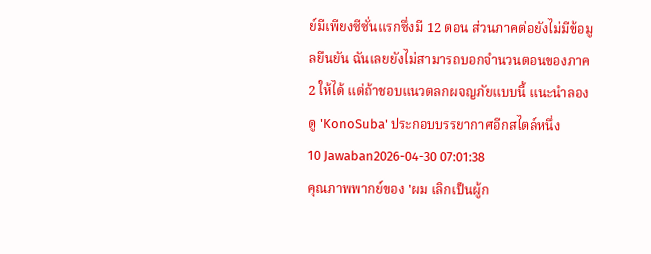ย์มีเพียงซีซั่นแรกซึ่งมี 12 ตอน ส่วนภาคต่อยังไม่มีข้อมูลยืนยัน ฉันเลยยังไม่สามารถบอกจำนวนตอนของภาค 2 ให้ได้ แต่ถ้าชอบแนวตลกผจญภัยแบบนี้ แนะนำลองดู 'KonoSuba' ประกอบบรรยากาศอีกสไตล์หนึ่ง
10 Jawaban2026-04-30 07:01:38
คุณภาพพากย์ของ 'ผม เลิกเป็นผู้ก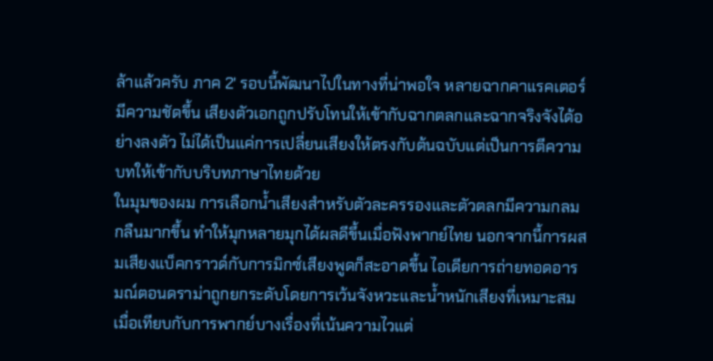ล้าแล้วครับ ภาค 2' รอบนี้พัฒนาไปในทางที่น่าพอใจ หลายฉากคาแรคเตอร์มีความชัดขึ้น เสียงตัวเอกถูกปรับโทนให้เข้ากับฉากตลกและฉากจริงจังได้อย่างลงตัว ไม่ได้เป็นแค่การเปลี่ยนเสียงให้ตรงกับต้นฉบับแต่เป็นการตีความบทให้เข้ากับบริบทภาษาไทยด้วย
ในมุมของผม การเลือกน้ำเสียงสำหรับตัวละครรองและตัวตลกมีความกลมกลืนมากขึ้น ทำให้มุกหลายมุกได้ผลดีขึ้นเมื่อฟังพากย์ไทย นอกจากนี้การผสมเสียงแบ็คกราวด์กับการมิกซ์เสียงพูดก็สะอาดขึ้น ไอเดียการถ่ายทอดอารมณ์ตอนดราม่าถูกยกระดับโดยการเว้นจังหวะและน้ำหนักเสียงที่เหมาะสม เมื่อเทียบกับการพากย์บางเรื่องที่เน้นความไวแต่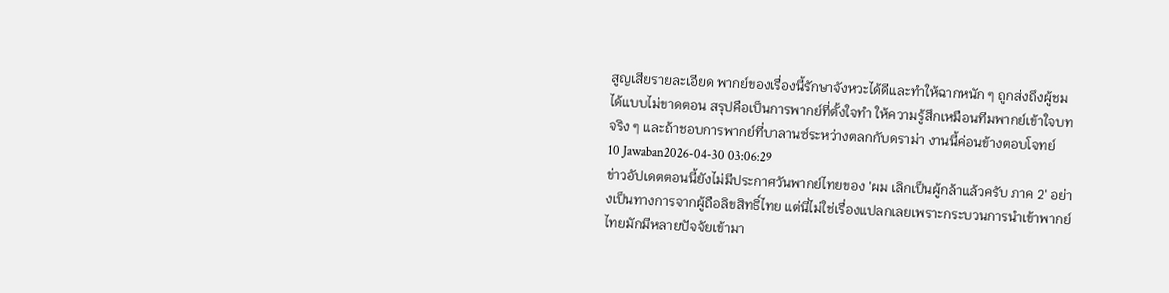สูญเสียรายละเอียด พากย์ของเรื่องนี้รักษาจังหวะได้ดีและทำให้ฉากหนัก ๆ ถูกส่งถึงผู้ชมได้แบบไม่ขาดตอน สรุปคือเป็นการพากย์ที่ตั้งใจทำ ให้ความรู้สึกเหมือนทีมพากย์เข้าใจบทจริง ๆ และถ้าชอบการพากย์ที่บาลานซ์ระหว่างตลกกับดราม่า งานนี้ค่อนข้างตอบโจทย์
10 Jawaban2026-04-30 03:06:29
ข่าวอัปเดตตอนนี้ยังไม่มีประกาศวันพากย์ไทยของ 'ผม เลิกเป็นผู้กล้าแล้วครับ ภาค 2' อย่างเป็นทางการจากผู้ถือลิขสิทธิ์ไทย แต่นี่ไม่ใช่เรื่องแปลกเลยเพราะกระบวนการนำเข้าพากย์ไทยมักมีหลายปัจจัยเข้ามา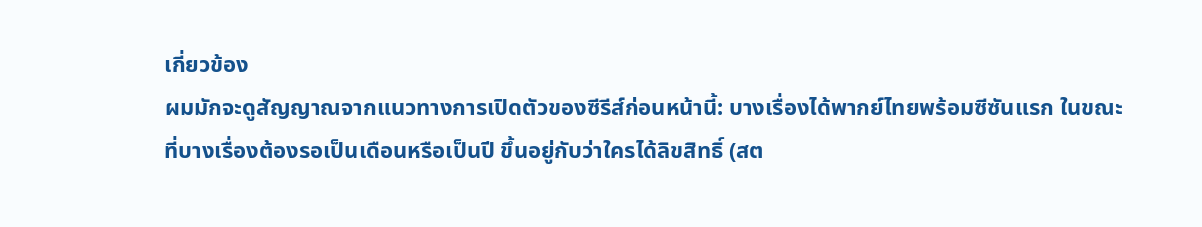เกี่ยวข้อง
ผมมักจะดูสัญญาณจากแนวทางการเปิดตัวของซีรีส์ก่อนหน้านี้: บางเรื่องได้พากย์ไทยพร้อมซีซันแรก ในขณะที่บางเรื่องต้องรอเป็นเดือนหรือเป็นปี ขึ้นอยู่กับว่าใครได้ลิขสิทธิ์ (สต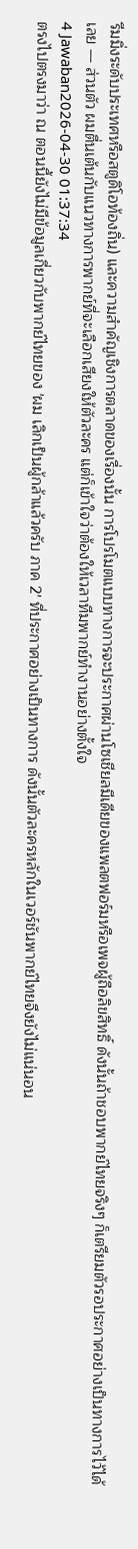รีมมิ่งระดับประเทศหรือสตูดิโอท้องถิ่น) และความสำคัญเชิงการตลาดของเรื่องนั้น การโปรโมตแบบทางการจะประกาศผ่านโซเชียลมีเดียของแพลตฟอร์มหรือเพจผู้ถือลิขสิทธิ์ ดังนั้นถ้าชอบพากย์ไทยจริงๆ ก็เตรียมตัวรอประกาศอย่างเป็นทางการไว้ได้เลย — ส่วนตัว ผมตื่นเต้นกับแนวทางการพากย์ที่จะเลือกเสียงให้ตัวละคร แต่ก็เข้าใจว่าต้องให้เวลาทีมพากย์ทำงานอย่างตั้งใจ
4 Jawaban2026-04-30 01:37:34
ตรงไปตรงมาว่า ณ ตอนนี้ยังไม่มีข้อมูลเกี่ยวกับพากย์ไทยของ 'ผม เลิกเป็นผู้กล้าแล้วครับ ภาค 2' ที่ประกาศอย่างเป็นทางการ ดังนั้นตัวละครหลักในเวอร์ชันพากย์ไทยจึงยังไม่แน่นอน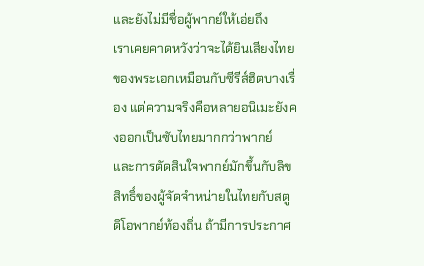และยังไม่มีชื่อผู้พากย์ให้เอ่ยถึง
เราเคยคาดหวังว่าจะได้ยินเสียงไทยของพระเอกเหมือนกับซีรีส์ฮิตบางเรื่อง แต่ความจริงคือหลายอนิเมะยังคงออกเป็นซับไทยมากกว่าพากย์ และการตัดสินใจพากย์มักขึ้นกับลิขสิทธิ์ของผู้จัดจำหน่ายในไทยกับสตูดิโอพากย์ท้องถิ่น ถ้ามีการประกาศ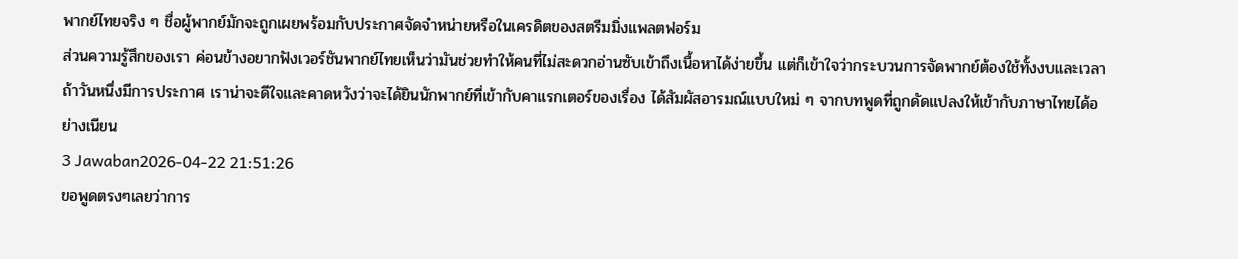พากย์ไทยจริง ๆ ชื่อผู้พากย์มักจะถูกเผยพร้อมกับประกาศจัดจำหน่ายหรือในเครดิตของสตรีมมิ่งแพลตฟอร์ม
ส่วนความรู้สึกของเรา ค่อนข้างอยากฟังเวอร์ชันพากย์ไทยเห็นว่ามันช่วยทำให้คนที่ไม่สะดวกอ่านซับเข้าถึงเนื้อหาได้ง่ายขึ้น แต่ก็เข้าใจว่ากระบวนการจัดพากย์ต้องใช้ทั้งงบและเวลา ถ้าวันหนึ่งมีการประกาศ เราน่าจะดีใจและคาดหวังว่าจะได้ยินนักพากย์ที่เข้ากับคาแรกเตอร์ของเรื่อง ได้สัมผัสอารมณ์แบบใหม่ ๆ จากบทพูดที่ถูกดัดแปลงให้เข้ากับภาษาไทยได้อย่างเนียน
3 Jawaban2026-04-22 21:51:26
ขอพูดตรงๆเลยว่าการ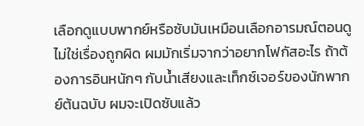เลือกดูแบบพากย์หรือซับมันเหมือนเลือกอารมณ์ตอนดู ไม่ใช่เรื่องถูกผิด ผมมักเริ่มจากว่าอยากโฟกัสอะไร ถ้าต้องการอินหนักๆ กับน้ำเสียงและเท็กซ์เจอร์ของนักพากย์ต้นฉบับ ผมจะเปิดซับแล้ว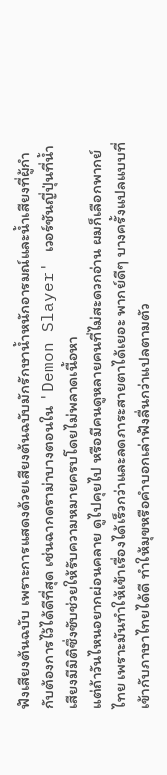ฟังเสียงต้นฉบับ เพราะการแสดงด้วยเสียงต้นฉบับมักรักษาน้ำหนักอารมณ์และน้ำเสียงที่ผู้กำกับต้องการไว้ได้ดีที่สุด เช่นฉากดราม่าบางตอนใน 'Demon Slayer' เวอร์ชันญี่ปุ่นที่น้ำเสียงมีมิติซึ่งซับช่วยให้รับความหมายครบโดยไม่พลาดเนื้อหา
แต่ถ้าวันไหนอยากผ่อนคลาย ดูไปคุยไป หรือมีคนดูหลายคนที่ไม่สะดวกอ่าน ผมก็เลือกพากย์ไทย เพราะมันทำให้เข้าเรื่องได้เร็วกว่าและลดภาระสายตาได้เยอะ พากย์ดีๆ บางครั้งแปลแบบที่เข้ากับภาษาไทยได้ดี ทำให้มุขหรือคำบอกเล่าฟังลื่นกว่าแปลตามตัว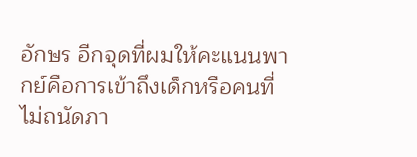อักษร อีกจุดที่ผมให้คะแนนพากย์คือการเข้าถึงเด็กหรือคนที่ไม่ถนัดภา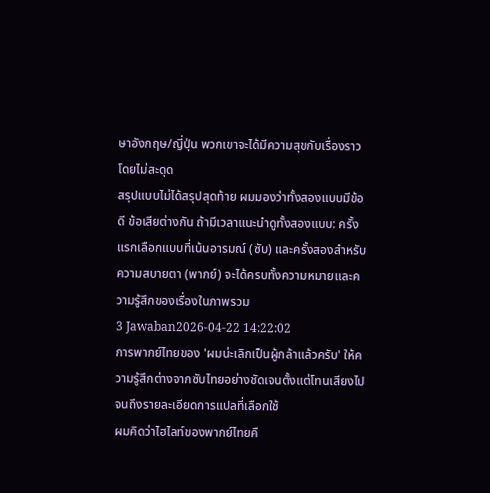ษาอังกฤษ/ญี่ปุ่น พวกเขาจะได้มีความสุขกับเรื่องราวโดยไม่สะดุด
สรุปแบบไม่ได้สรุปสุดท้าย ผมมองว่าทั้งสองแบบมีข้อดี ข้อเสียต่างกัน ถ้ามีเวลาแนะนำดูทั้งสองแบบ: ครั้งแรกเลือกแบบที่เน้นอารมณ์ (ซับ) และครั้งสองสำหรับความสบายตา (พากย์) จะได้ครบทั้งความหมายและความรู้สึกของเรื่องในภาพรวม
3 Jawaban2026-04-22 14:22:02
การพากย์ไทยของ 'ผมน่ะเลิกเป็นผู้กล้าแล้วครับ' ให้ความรู้สึกต่างจากซับไทยอย่างชัดเจนตั้งแต่โทนเสียงไปจนถึงรายละเอียดการแปลที่เลือกใช้
ผมคิดว่าไฮไลท์ของพากย์ไทยคื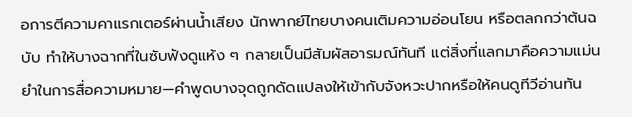อการตีความคาแรกเตอร์ผ่านน้ำเสียง นักพากย์ไทยบางคนเติมความอ่อนโยน หรือตลกกว่าต้นฉบับ ทำให้บางฉากที่ในซับฟังดูแห้ง ๆ กลายเป็นมีสัมผัสอารมณ์ทันที แต่สิ่งที่แลกมาคือความแม่นยำในการสื่อความหมาย—คำพูดบางจุดถูกดัดแปลงให้เข้ากับจังหวะปากหรือให้คนดูทีวีอ่านทัน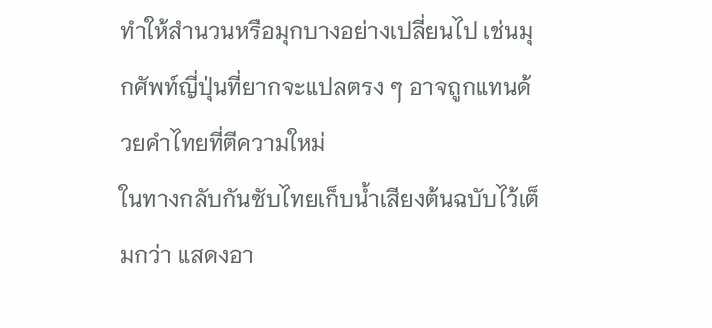ทำให้สำนวนหรือมุกบางอย่างเปลี่ยนไป เช่นมุกศัพท์ญี่ปุ่นที่ยากจะแปลตรง ๆ อาจถูกแทนด้วยคำไทยที่ตีความใหม่
ในทางกลับกันซับไทยเก็บน้ำเสียงต้นฉบับไว้เต็มกว่า แสดงอา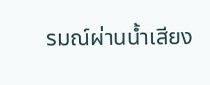รมณ์ผ่านน้ำเสียง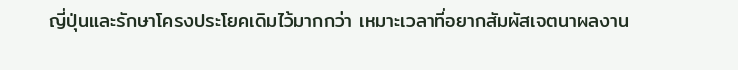ญี่ปุ่นและรักษาโครงประโยคเดิมไว้มากกว่า เหมาะเวลาที่อยากสัมผัสเจตนาผลงาน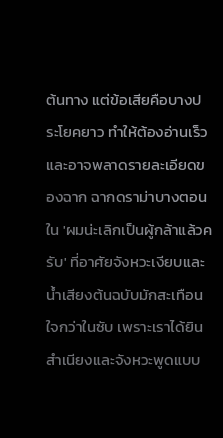ต้นทาง แต่ข้อเสียคือบางประโยคยาว ทำให้ต้องอ่านเร็วและอาจพลาดรายละเอียดของฉาก ฉากดราม่าบางตอนใน 'ผมน่ะเลิกเป็นผู้กล้าแล้วครับ' ที่อาศัยจังหวะเงียบและน้ำเสียงต้นฉบับมักสะเทือนใจกว่าในซับ เพราะเราได้ยินสำเนียงและจังหวะพูดแบบ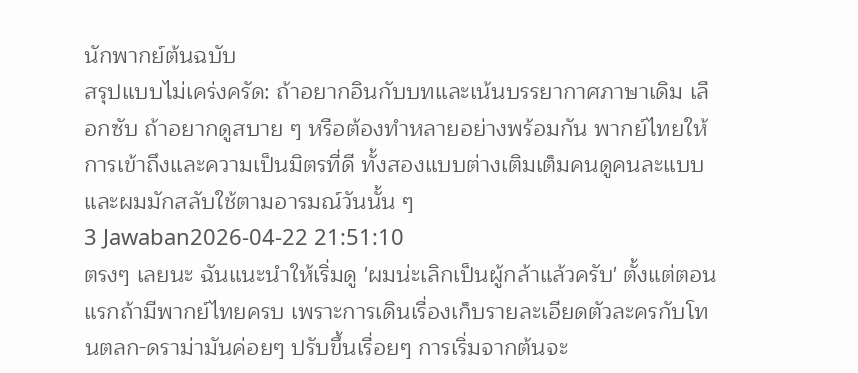นักพากย์ต้นฉบับ
สรุปแบบไม่เคร่งครัด: ถ้าอยากอินกับบทและเน้นบรรยากาศภาษาเดิม เลือกซับ ถ้าอยากดูสบาย ๆ หรือต้องทำหลายอย่างพร้อมกัน พากย์ไทยให้การเข้าถึงและความเป็นมิตรที่ดี ทั้งสองแบบต่างเติมเต็มคนดูคนละแบบ และผมมักสลับใช้ตามอารมณ์วันนั้น ๆ
3 Jawaban2026-04-22 21:51:10
ตรงๆ เลยนะ ฉันแนะนำให้เริ่มดู 'ผมน่ะเลิกเป็นผู้กล้าแล้วครับ' ตั้งแต่ตอนแรกถ้ามีพากย์ไทยครบ เพราะการเดินเรื่องเก็บรายละเอียดตัวละครกับโทนตลก-ดราม่ามันค่อยๆ ปรับขึ้นเรื่อยๆ การเริ่มจากต้นจะ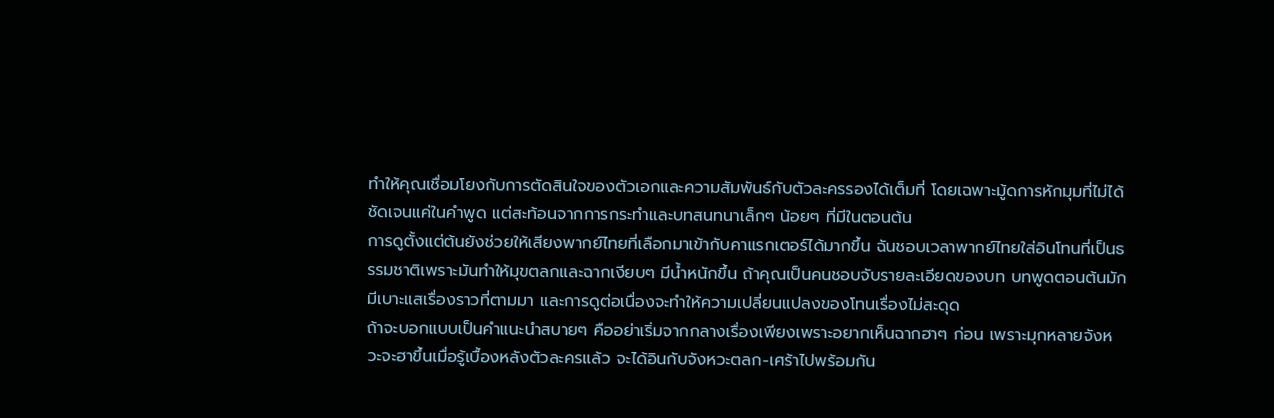ทำให้คุณเชื่อมโยงกับการตัดสินใจของตัวเอกและความสัมพันธ์กับตัวละครรองได้เต็มที่ โดยเฉพาะมู้ดการหักมุมที่ไม่ได้ชัดเจนแค่ในคำพูด แต่สะท้อนจากการกระทำและบทสนทนาเล็กๆ น้อยๆ ที่มีในตอนต้น
การดูตั้งแต่ต้นยังช่วยให้เสียงพากย์ไทยที่เลือกมาเข้ากับคาแรกเตอร์ได้มากขึ้น ฉันชอบเวลาพากย์ไทยใส่อินโทนที่เป็นธรรมชาติเพราะมันทำให้มุขตลกและฉากเงียบๆ มีน้ำหนักขึ้น ถ้าคุณเป็นคนชอบจับรายละเอียดของบท บทพูดตอนต้นมักมีเบาะแสเรื่องราวที่ตามมา และการดูต่อเนื่องจะทำให้ความเปลี่ยนแปลงของโทนเรื่องไม่สะดุด
ถ้าจะบอกแบบเป็นคำแนะนำสบายๆ คืออย่าเริ่มจากกลางเรื่องเพียงเพราะอยากเห็นฉากฮาๆ ก่อน เพราะมุกหลายจังหวะจะฮาขึ้นเมื่อรู้เบื้องหลังตัวละครแล้ว จะได้อินกับจังหวะตลก-เศร้าไปพร้อมกัน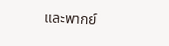และพากย์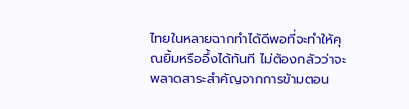ไทยในหลายฉากทำได้ดีพอที่จะทำให้คุณยิ้มหรืออึ้งได้ทันที ไม่ต้องกลัวว่าจะพลาดสาระสำคัญจากการข้ามตอน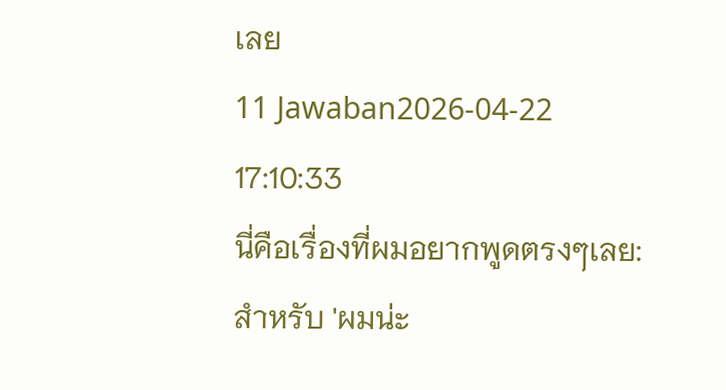เลย
11 Jawaban2026-04-22 17:10:33
นี่คือเรื่องที่ผมอยากพูดตรงๆเลย: สำหรับ 'ผมน่ะ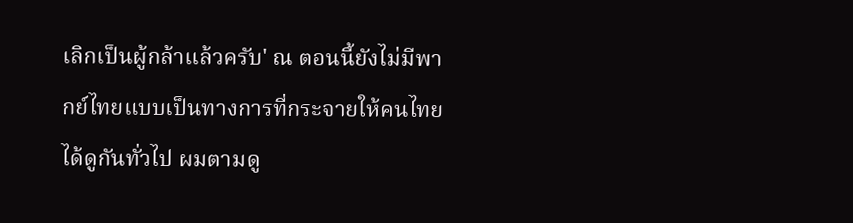เลิกเป็นผู้กล้าแล้วครับ' ณ ตอนนี้ยังไม่มีพากย์ไทยแบบเป็นทางการที่กระจายให้คนไทยได้ดูกันทั่วไป ผมตามดู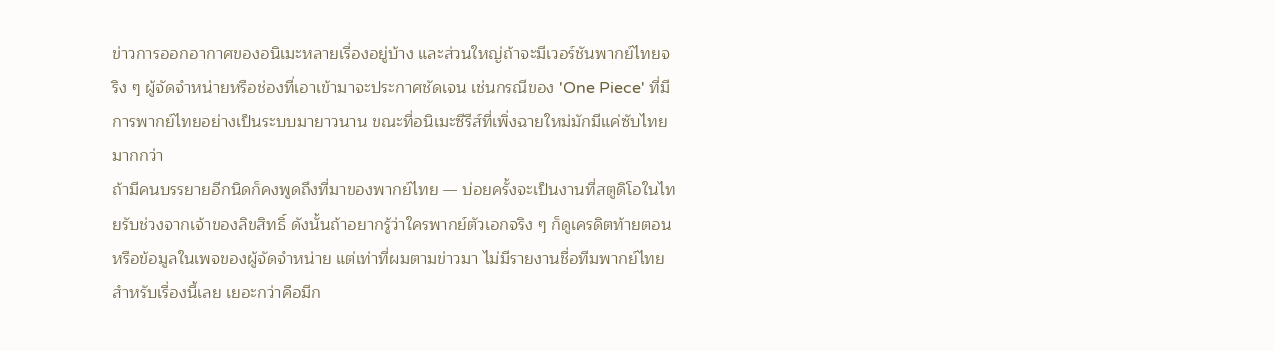ข่าวการออกอากาศของอนิเมะหลายเรื่องอยู่บ้าง และส่วนใหญ่ถ้าจะมีเวอร์ชันพากย์ไทยจริง ๆ ผู้จัดจำหน่ายหรือช่องที่เอาเข้ามาจะประกาศชัดเจน เช่นกรณีของ 'One Piece' ที่มีการพากย์ไทยอย่างเป็นระบบมายาวนาน ขณะที่อนิเมะซีรีส์ที่เพิ่งฉายใหม่มักมีแค่ซับไทยมากกว่า
ถ้ามีคนบรรยายอีกนิดก็คงพูดถึงที่มาของพากย์ไทย — บ่อยครั้งจะเป็นงานที่สตูดิโอในไทยรับช่วงจากเจ้าของลิขสิทธิ์ ดังนั้นถ้าอยากรู้ว่าใครพากย์ตัวเอกจริง ๆ ก็ดูเครดิตท้ายตอนหรือข้อมูลในเพจของผู้จัดจำหน่าย แต่เท่าที่ผมตามข่าวมา ไม่มีรายงานชื่อทีมพากย์ไทยสำหรับเรื่องนี้เลย เยอะกว่าคือมีก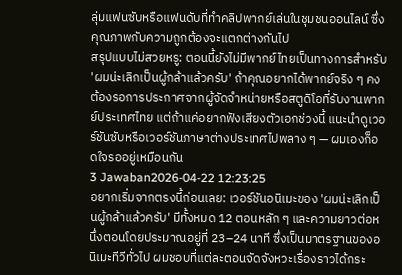ลุ่มแฟนซับหรือแฟนดับที่ทำคลิปพากย์เล่นในชุมชนออนไลน์ ซึ่งคุณภาพกับความถูกต้องจะแตกต่างกันไป
สรุปแบบไม่สวยหรู: ตอนนี้ยังไม่มีพากย์ไทยเป็นทางการสำหรับ 'ผมน่ะเลิกเป็นผู้กล้าแล้วครับ' ถ้าคุณอยากได้พากย์จริง ๆ คงต้องรอการประกาศจากผู้จัดจำหน่ายหรือสตูดิโอที่รับงานพากย์ประเทศไทย แต่ถ้าแค่อยากฟังเสียงตัวเอกช่วงนี้ แนะนำดูเวอร์ชันซับหรือเวอร์ชันภาษาต่างประเทศไปพลาง ๆ — ผมเองก็อดใจรออยู่เหมือนกัน
3 Jawaban2026-04-22 12:23:25
อยากเริ่มจากตรงนี้ก่อนเลย: เวอร์ชันอนิเมะของ 'ผมน่ะเลิกเป็นผู้กล้าแล้วครับ' มีทั้งหมด 12 ตอนหลัก ๆ และความยาวต่อหนึ่งตอนโดยประมาณอยู่ที่ 23–24 นาที ซึ่งเป็นมาตรฐานของอนิเมะทีวีทั่วไป ผมชอบที่แต่ละตอนจัดจังหวะเรื่องราวได้กระ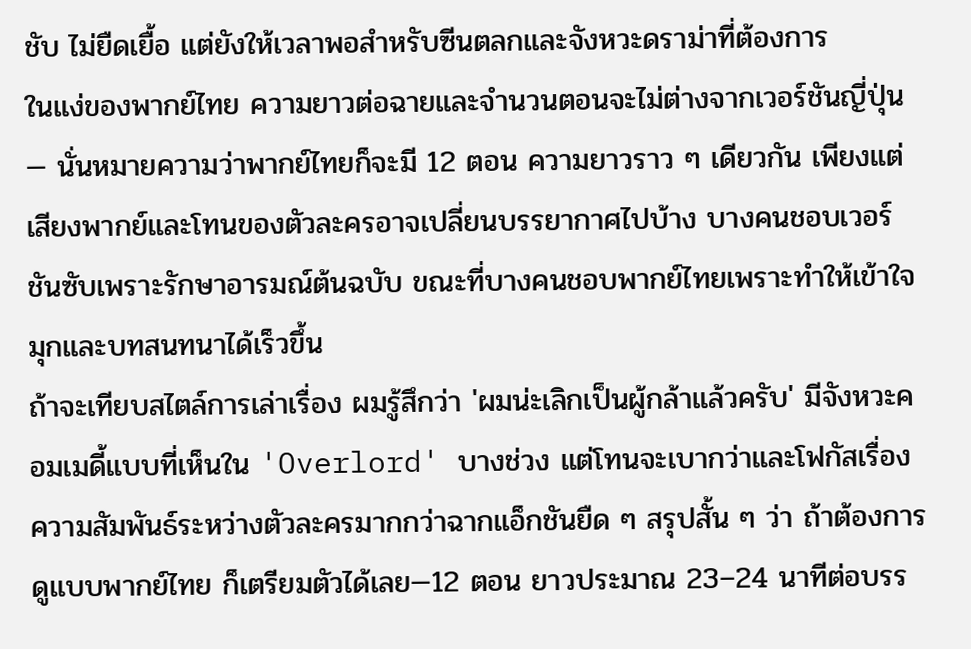ชับ ไม่ยืดเยื้อ แต่ยังให้เวลาพอสำหรับซีนตลกและจังหวะดราม่าที่ต้องการ
ในแง่ของพากย์ไทย ความยาวต่อฉายและจำนวนตอนจะไม่ต่างจากเวอร์ชันญี่ปุ่น — นั่นหมายความว่าพากย์ไทยก็จะมี 12 ตอน ความยาวราว ๆ เดียวกัน เพียงแต่เสียงพากย์และโทนของตัวละครอาจเปลี่ยนบรรยากาศไปบ้าง บางคนชอบเวอร์ชันซับเพราะรักษาอารมณ์ต้นฉบับ ขณะที่บางคนชอบพากย์ไทยเพราะทำให้เข้าใจมุกและบทสนทนาได้เร็วขึ้น
ถ้าจะเทียบสไตล์การเล่าเรื่อง ผมรู้สึกว่า 'ผมน่ะเลิกเป็นผู้กล้าแล้วครับ' มีจังหวะคอมเมดี้แบบที่เห็นใน 'Overlord' บางช่วง แต่โทนจะเบากว่าและโฟกัสเรื่องความสัมพันธ์ระหว่างตัวละครมากกว่าฉากแอ็กชันยืด ๆ สรุปสั้น ๆ ว่า ถ้าต้องการดูแบบพากย์ไทย ก็เตรียมตัวได้เลย—12 ตอน ยาวประมาณ 23–24 นาทีต่อบรร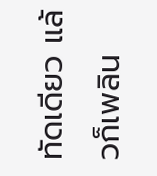ทัดเดียว แล้วก็เพลิน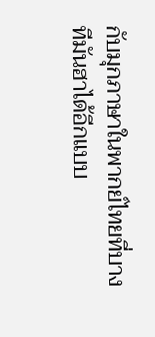กับมุกภาษาในพากย์ไทยที่บางทีมันฮาได้อีกแบบ